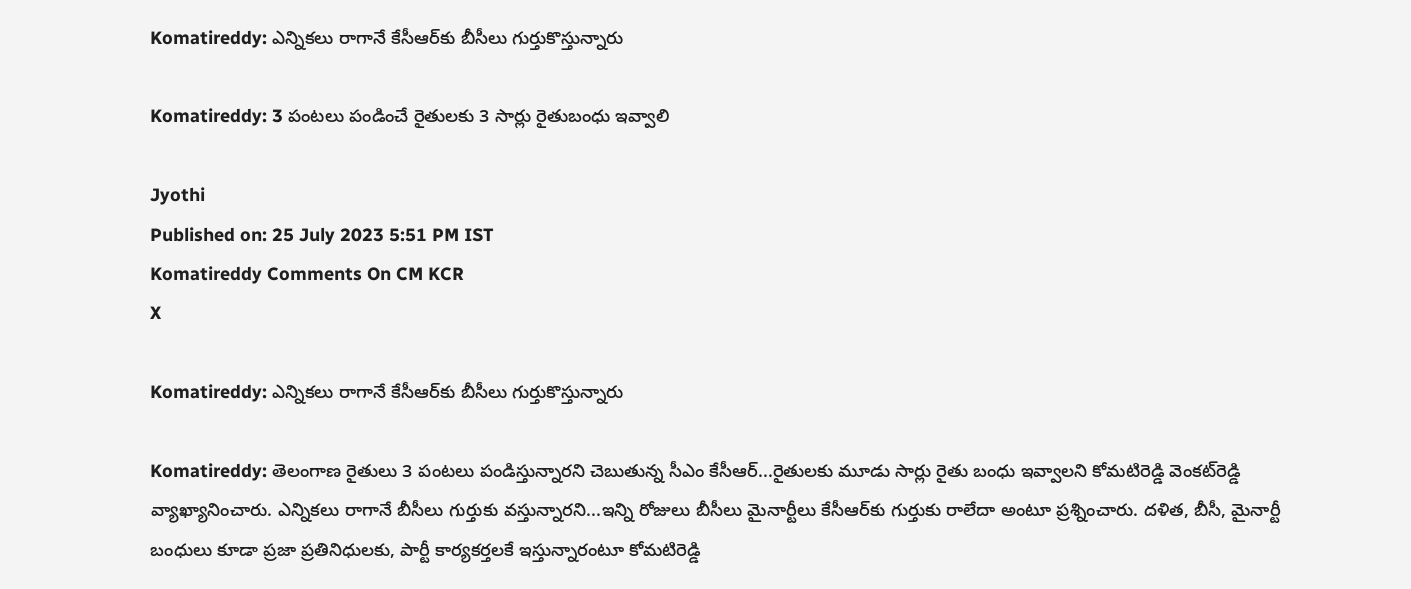Komatireddy: ఎన్నికలు రాగానే కేసీఆర్‌కు బీసీలు గుర్తుకొస్తున్నారు

Komatireddy: 3 పంటలు పండించే రైతులకు 3 సార్లు రైతుబంధు ఇవ్వాలి

Jyothi
Published on: 25 July 2023 5:51 PM IST
Komatireddy Comments On CM KCR
X

Komatireddy: ఎన్నికలు రాగానే కేసీఆర్‌కు బీసీలు గుర్తుకొస్తున్నారు

Komatireddy: తెలంగాణ రైతులు 3 పంటలు పండిస్తున్నారని చెబుతున్న సీఎం కేసీఆర్‌...రైతులకు మూడు సార్లు రైతు బంధు ఇవ్వాలని కోమటిరెడ్డి వెంకట్‌రెడ్డి వ్యాఖ్యానించారు. ఎన్నికలు రాగానే బీసీలు గుర్తుకు వస్తున్నారని...ఇన్ని రోజులు బీసీలు మైనార్టీలు కేసీఆర్‌కు గుర్తుకు రాలేదా అంటూ ప్రశ్నించారు. దళిత, బీసీ, మైనార్టీ బంధులు కూడా ప్రజా ప్రతినిధులకు, పార్టీ కార్యకర్తలకే ఇస్తున్నారంటూ కోమటిరెడ్డి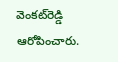వెంకట్‌రెడ్డి ఆరోపించారు.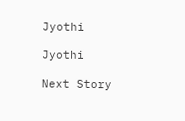Jyothi

Jyothi

Next Story